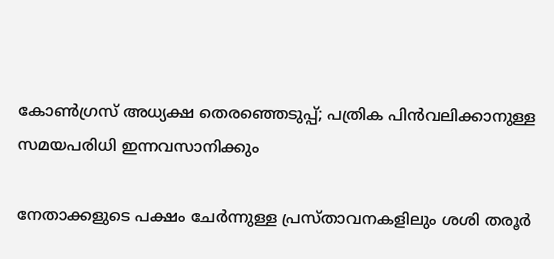കോൺഗ്രസ് അധ്യക്ഷ തെരഞ്ഞെടുപ്പ്; പത്രിക പിൻവലിക്കാനുള്ള സമയപരിധി ഇന്നവസാനിക്കും

നേതാക്കളുടെ പക്ഷം ചേർന്നുള്ള പ്രസ്താവനകളിലും ശശി തരൂർ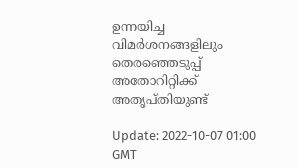ഉന്നയിച്ച വിമർശനങ്ങളിലും തെരഞ്ഞെടുപ്പ് അതോറിറ്റിക്ക് അതൃപ്തിയുണ്ട്

Update: 2022-10-07 01:00 GMT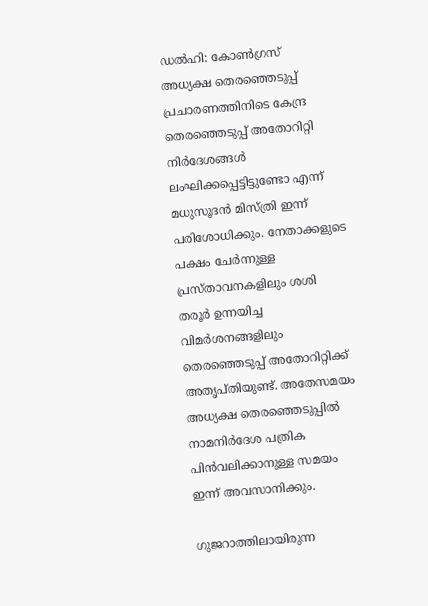ഡല്‍ഹി: കോൺഗ്രസ് അധ്യക്ഷ തെരഞ്ഞെടുപ്പ് പ്രചാരണത്തിനിടെ കേന്ദ്ര തെരഞ്ഞെടുപ്പ് അതോറിറ്റി നിർദേശങ്ങൾ ലംഘിക്കപ്പെട്ടിട്ടുണ്ടോ എന്ന് മധുസൂദൻ മിസ്ത്രി ഇന്ന് പരിശോധിക്കും. നേതാക്കളുടെ പക്ഷം ചേർന്നുള്ള പ്രസ്താവനകളിലും ശശി തരൂർ ഉന്നയിച്ച വിമർശനങ്ങളിലും തെരഞ്ഞെടുപ്പ് അതോറിറ്റിക്ക് അതൃപ്തിയുണ്ട്. അതേസമയം അധ്യക്ഷ തെരഞ്ഞെടുപ്പിൽ നാമനിർദേശ പത്രിക പിൻവലിക്കാനുള്ള സമയം ഇന്ന് അവസാനിക്കും.

ഗുജറാത്തിലായിരുന്ന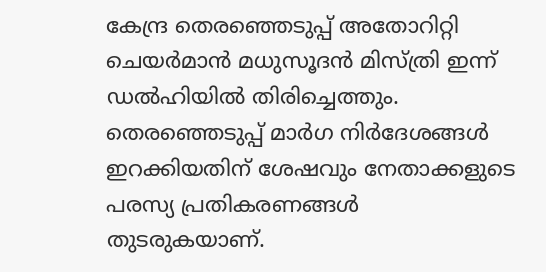കേന്ദ്ര തെരഞ്ഞെടുപ്പ് അതോറിറ്റി ചെയർമാൻ മധുസൂദൻ മിസ്ത്രി ഇന്ന് ഡൽഹിയിൽ തിരിച്ചെത്തും. തെരഞ്ഞെടുപ്പ് മാർഗ നിർദേശങ്ങൾ ഇറക്കിയതിന് ശേഷവും നേതാക്കളുടെ പരസ്യ പ്രതികരണങ്ങൾ തുടരുകയാണ്.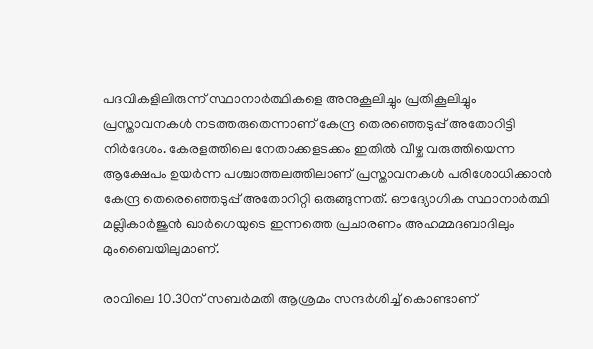പദവികളിലിരുന്ന് സ്ഥാനാർത്ഥികളെ അനുകൂലിച്ചും പ്രതികൂലിച്ചും പ്രസ്താവനകൾ നടത്തരുതെന്നാണ് കേന്ദ്ര തെരഞ്ഞെടുപ്പ് അതോറിട്ടി നിർദേശം. കേരളത്തിലെ നേതാക്കളടക്കം ഇതിൽ വീഴ്ച വരുത്തിയെന്ന ആക്ഷേപം ഉയർന്ന പശ്ചാത്തലത്തിലാണ് പ്രസ്താവനകൾ പരിശോധിക്കാൻ കേന്ദ്ര തെരെഞ്ഞെടുപ്പ് അതോറിറ്റി ഒരുങ്ങുന്നത്. ഔദ്യോഗിക സ്ഥാനാർത്ഥി മല്ലികാർജുൻ ഖാർഗെയുടെ ഇന്നത്തെ പ്രചാരണം അഹമ്മദബാദിലും മുംബൈയിലുമാണ്.

രാവിലെ 10.30ന് സബർമതി ആശ്രമം സന്ദർശിച്ച് കൊണ്ടാണ്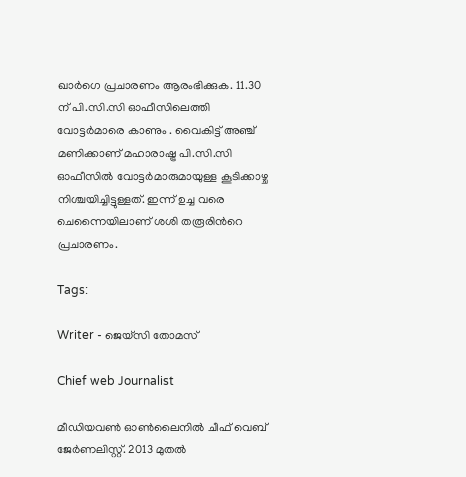ഖാർഗെ പ്രചാരണം ആരംഭിക്കുക. 11.30 ന് പി.സി.സി ഓഫീസിലെത്തി വോട്ടർമാരെ കാണും . വൈകിട്ട് അഞ്ച് മണിക്കാണ് മഹാരാഷ്ട്ര പി.സി.സി ഓഫീസിൽ വോട്ടർമാരുമായുള്ള കൂടിക്കാഴ്ച നിശ്ചയിച്ചിട്ടുള്ളത്. ഇന്ന് ഉച്ച വരെ ചെന്നൈയിലാണ് ശശി തരൂരിന്‍റെ പ്രചാരണം.

Tags:

Writer - ജെയ്സി തോമസ്

Chief web Journalist

മീഡിയവൺ ഓൺലൈനിൽ ചീഫ് വെബ് ജേർണലിസ്റ്റ്. 2013 മുതൽ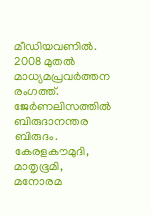മീഡിയവണിൽ. 2008 മുതൽ മാധ്യമപ്രവർത്തന രംഗത്ത്. ജേർണലിസത്തിൽ ബിരുദാനന്തര ബിരുദം. കേരളകൗമുദി, മാതൃഭൂമി, മനോരമ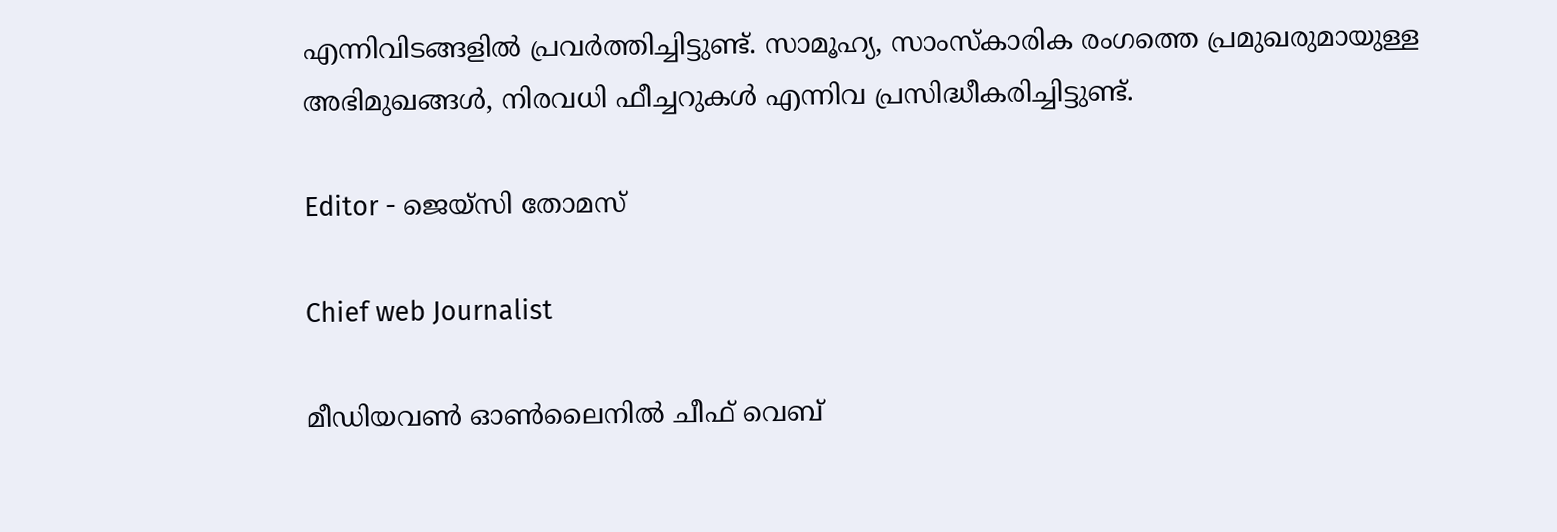എന്നിവിടങ്ങളിൽ പ്രവർത്തിച്ചിട്ടുണ്ട്. സാമൂഹ്യ, സാംസ്‌കാരിക രംഗത്തെ പ്രമുഖരുമായുള്ള അഭിമുഖങ്ങൾ, നിരവധി ഫീച്ചറുകൾ എന്നിവ പ്രസിദ്ധീകരിച്ചിട്ടുണ്ട്.

Editor - ജെയ്സി തോമസ്

Chief web Journalist

മീഡിയവൺ ഓൺലൈനിൽ ചീഫ് വെബ്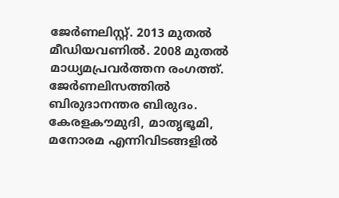ജേർണലിസ്റ്റ്. 2013 മുതൽ മീഡിയവണിൽ. 2008 മുതൽ മാധ്യമപ്രവർത്തന രംഗത്ത്. ജേർണലിസത്തിൽ ബിരുദാനന്തര ബിരുദം. കേരളകൗമുദി, മാതൃഭൂമി, മനോരമ എന്നിവിടങ്ങളിൽ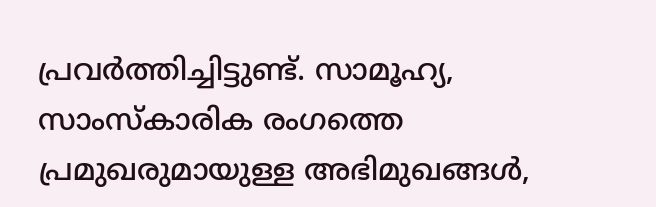പ്രവർത്തിച്ചിട്ടുണ്ട്. സാമൂഹ്യ, സാംസ്‌കാരിക രംഗത്തെ പ്രമുഖരുമായുള്ള അഭിമുഖങ്ങൾ,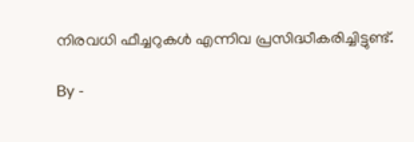നിരവധി ഫീച്ചറുകൾ എന്നിവ പ്രസിദ്ധീകരിച്ചിട്ടുണ്ട്.

By -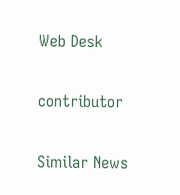Web Desk

contributor

Similar News